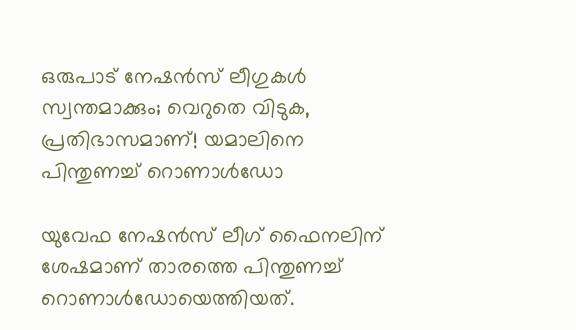ഒരുപാട് നേഷന്‍സ് ലീഗുകള്‍ സ്വന്തമാക്കും; വെറുതെ വിടുക, പ്രതിഭാസമാണ്! യമാലിനെ പിന്തുണച്ച് റൊണാള്‍ഡോ

യുവേഫ നേഷന്‍സ് ലീഗ് ഫൈനലിന് ശേഷമാണ് താരത്തെ പിന്തുണച്ച് റൊണാള്‍ഡോയെത്തിയത്.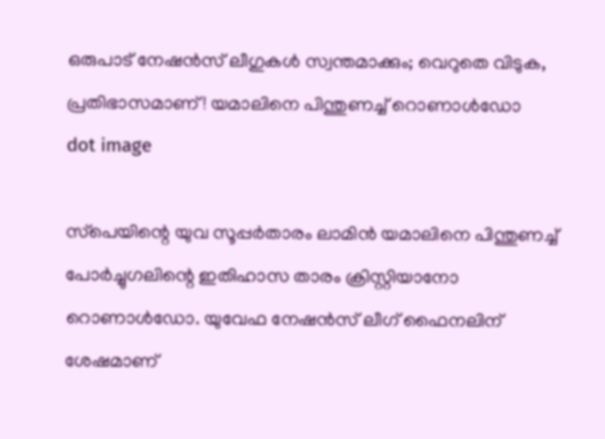ഒരുപാട് നേഷന്‍സ് ലീഗുകള്‍ സ്വന്തമാക്കും; വെറുതെ വിടുക, പ്രതിഭാസമാണ്! യമാലിനെ പിന്തുണച്ച് റൊണാള്‍ഡോ
dot image

സ്‌പെയിന്റെ യുവ സൂപ്പര്‍താരം ലാമിന്‍ യമാലിനെ പിന്തുണച്ച് പോര്‍ച്ചുഗലിന്റെ ഇതിഹാസ താരം ക്രിസ്റ്റിയാനോ റൊണാള്‍ഡോ. യുവേഫ നേഷന്‍സ് ലീഗ് ഫൈനലിന് ശേഷമാണ്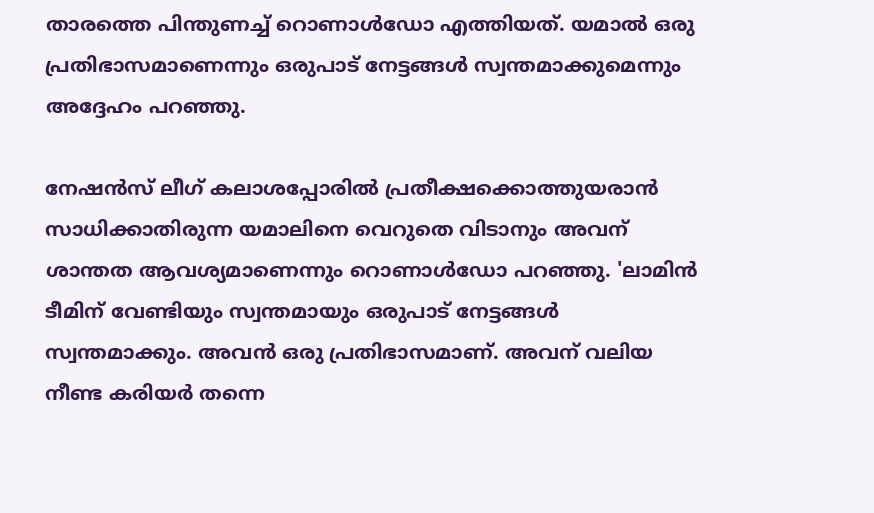താരത്തെ പിന്തുണച്ച് റൊണാള്‍ഡോ എത്തിയത്. യമാല്‍ ഒരു പ്രതിഭാസമാണെന്നും ഒരുപാട് നേട്ടങ്ങള്‍ സ്വന്തമാക്കുമെന്നും അദ്ദേഹം പറഞ്ഞു.

നേഷന്‍സ് ലീഗ് കലാശപ്പോരില്‍ പ്രതീക്ഷക്കൊത്തുയരാന്‍ സാധിക്കാതിരുന്ന യമാലിനെ വെറുതെ വിടാനും അവന് ശാന്തത ആവശ്യമാണെന്നും റൊണാള്‍ഡോ പറഞ്ഞു. 'ലാമിന്‍ ടീമിന് വേണ്ടിയും സ്വന്തമായും ഒരുപാട് നേട്ടങ്ങള്‍ സ്വന്തമാക്കും. അവന്‍ ഒരു പ്രതിഭാസമാണ്. അവന് വലിയ നീണ്ട കരിയര്‍ തന്നെ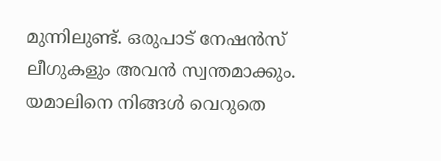മുന്നിലുണ്ട്. ഒരുപാട് നേഷന്‍സ് ലീഗുകളും അവന്‍ സ്വന്തമാക്കും. യമാലിനെ നിങ്ങള്‍ വെറുതെ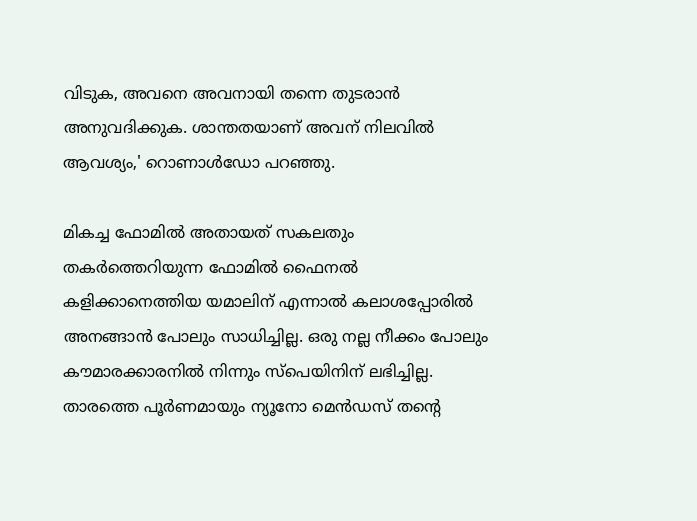വിടുക, അവനെ അവനായി തന്നെ തുടരാന്‍ അനുവദിക്കുക. ശാന്തതയാണ് അവന് നിലവില്‍ ആവശ്യം,' റൊണാള്‍ഡോ പറഞ്ഞു.

മികച്ച ഫോമില്‍ അതായത് സകലതും തകര്‍ത്തെറിയുന്ന ഫോമില്‍ ഫൈനല്‍ കളിക്കാനെത്തിയ യമാലിന് എന്നാല്‍ കലാശപ്പോരില്‍ അനങ്ങാന്‍ പോലും സാധിച്ചില്ല. ഒരു നല്ല നീക്കം പോലും കൗമാരക്കാരനില്‍ നിന്നും സ്‌പെയിനിന് ലഭിച്ചില്ല. താരത്തെ പൂര്‍ണമായും ന്യൂനോ മെന്‍ഡസ് തന്റെ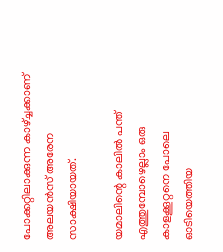പോക്കറ്റിലാക്കുന്ന കാഴ്ച്ചക്കാണ് അലയന്‍സ് അരേന സാക്ഷിയായത്.

യമാലിന്റെ കാലില്‍ പന്ത് എത്തുമ്പോഴെല്ലാം ഒരു കാളക്കൂറ്റനെ പോലെ ഓടിയെത്തിയ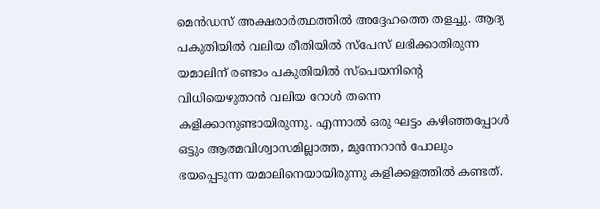മെന്‍ഡസ് അക്ഷരാര്‍ത്ഥത്തില്‍ അദ്ദേഹത്തെ തളച്ചു. ആദ്യ പകുതിയില്‍ വലിയ രീതിയില്‍ സ്‌പേസ് ലഭിക്കാതിരുന്ന യമാലിന് രണ്ടാം പകുതിയില്‍ സ്‌പെയനിന്റെ വിധിയെഴുതാന്‍ വലിയ റോള്‍ തന്നെ കളിക്കാനുണ്ടായിരുന്നു. എന്നാല്‍ ഒരു ഘട്ടം കഴിഞ്ഞപ്പോള്‍ ഒട്ടും ആത്മവിശ്വാസമില്ലാത്ത, മുന്നേറാന്‍ പോലും ഭയപ്പെടുന്ന യമാലിനെയായിരുന്നു കളിക്കളത്തില്‍ കണ്ടത്.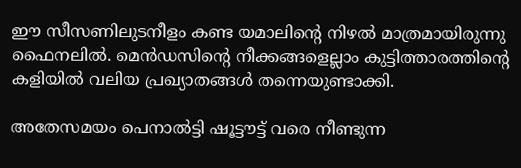ഈ സീസണിലുടനീളം കണ്ട യമാലിന്റെ നിഴല്‍ മാത്രമായിരുന്നു ഫൈനലില്‍. മെന്‍ഡസിന്റെ നീക്കങ്ങളെല്ലാം കുട്ടിത്താരത്തിന്റെ കളിയില്‍ വലിയ പ്രഖ്യാതങ്ങള്‍ തന്നെയുണ്ടാക്കി.

അതേസമയം പെനാല്‍ട്ടി ഷൂട്ടൗട്ട് വരെ നീണ്ടുന്ന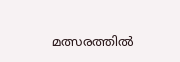മത്സരത്തില്‍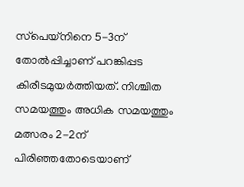സ്‌പെയ്‌നിനെ 5-3ന് തോല്‍പ്പിച്ചാണ് പറങ്കിപ്പട കിരീടമുയര്‍ത്തിയത്. നിശ്ചിത സമയത്തും അധിക സമയത്തും മത്സരം 2-2ന് പിരിഞ്ഞതോടെയാണ്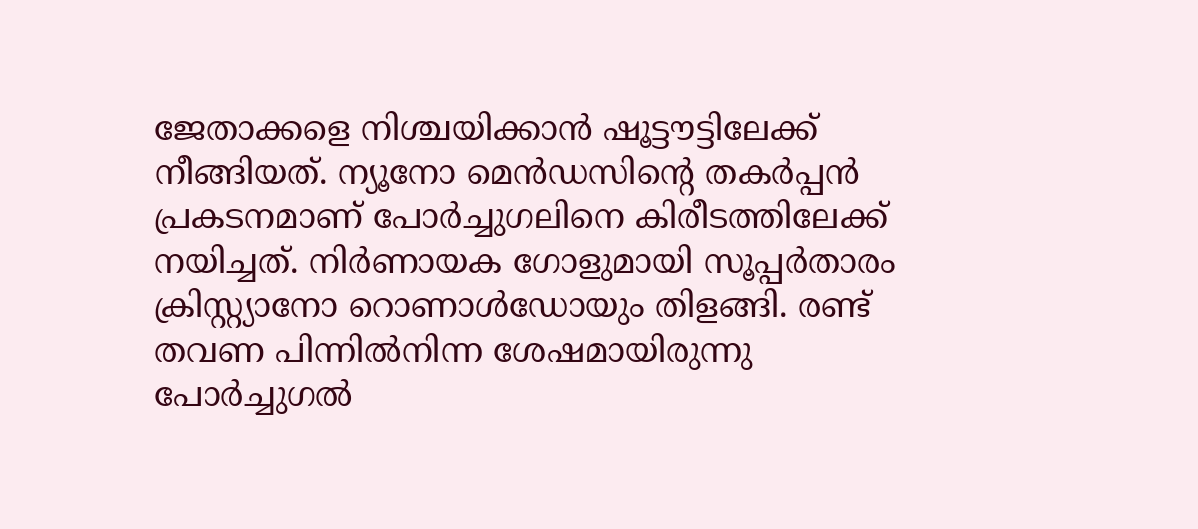ജേതാക്കളെ നിശ്ചയിക്കാന്‍ ഷൂട്ടൗട്ടിലേക്ക് നീങ്ങിയത്. ന്യൂനോ മെന്‍ഡസിന്റെ തകര്‍പ്പന്‍ പ്രകടനമാണ് പോര്‍ച്ചുഗലിനെ കിരീടത്തിലേക്ക് നയിച്ചത്. നിര്‍ണായക ഗോളുമായി സൂപ്പര്‍താരം ക്രിസ്റ്റ്യാനോ റൊണാള്‍ഡോയും തിളങ്ങി. രണ്ട് തവണ പിന്നില്‍നിന്ന ശേഷമായിരുന്നു പോര്‍ച്ചുഗല്‍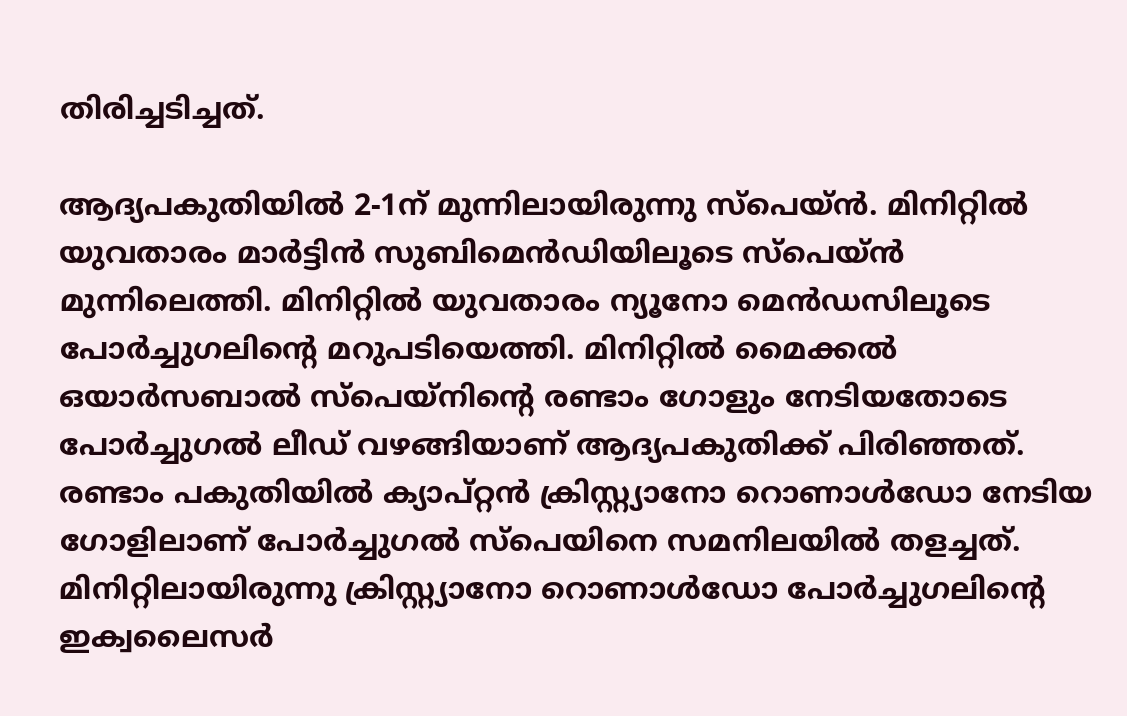തിരിച്ചടിച്ചത്.

ആദ്യപകുതിയില്‍ 2-1ന് മുന്നിലായിരുന്നു സ്‌പെയ്ന്‍. മിനിറ്റില്‍ യുവതാരം മാര്‍ട്ടിന്‍ സുബിമെന്‍ഡിയിലൂടെ സ്‌പെയ്ന്‍ മുന്നിലെത്തി. മിനിറ്റില്‍ യുവതാരം ന്യൂനോ മെന്‍ഡസിലൂടെ പോര്‍ച്ചുഗലിന്റെ മറുപടിയെത്തി. മിനിറ്റില്‍ മൈക്കല്‍ ഒയാര്‍സബാല്‍ സ്‌പെയ്‌നിന്റെ രണ്ടാം ഗോളും നേടിയതോടെ പോര്‍ച്ചുഗല്‍ ലീഡ് വഴങ്ങിയാണ് ആദ്യപകുതിക്ക് പിരിഞ്ഞത്. രണ്ടാം പകുതിയില്‍ ക്യാപ്റ്റന്‍ ക്രിസ്റ്റ്യാനോ റൊണാള്‍ഡോ നേടിയ ഗോളിലാണ് പോര്‍ച്ചുഗല്‍ സ്‌പെയിനെ സമനിലയില്‍ തളച്ചത്. മിനിറ്റിലായിരുന്നു ക്രിസ്റ്റ്യാനോ റൊണാള്‍ഡോ പോര്‍ച്ചുഗലിന്റെ ഇക്വലൈസര്‍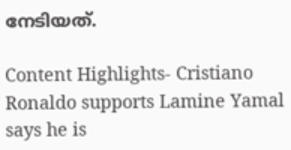നേടിയത്.

Content Highlights- Cristiano Ronaldo supports Lamine Yamal says he is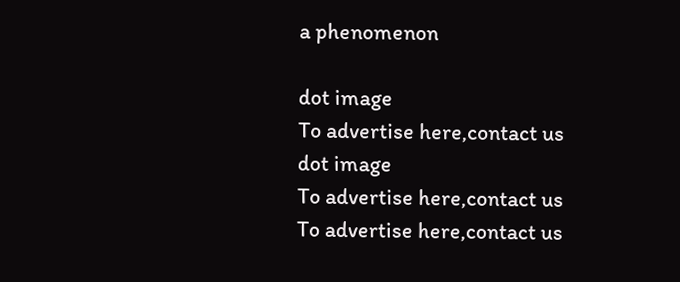a phenomenon

dot image
To advertise here,contact us
dot image
To advertise here,contact us
To advertise here,contact us